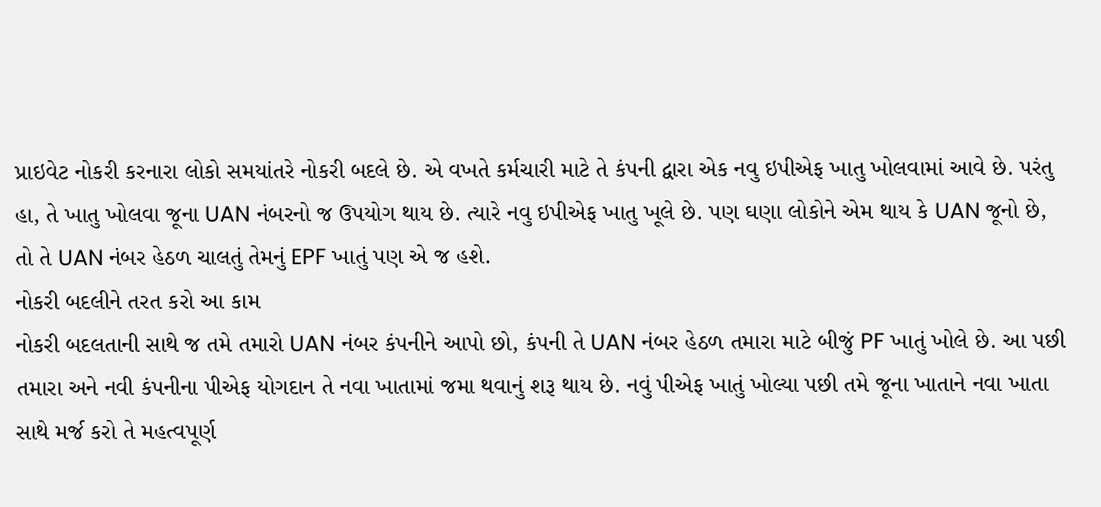પ્રાઇવેટ નોકરી કરનારા લોકો સમયાંતરે નોકરી બદલે છે. એ વખતે કર્મચારી માટે તે કંપની દ્વારા એક નવુ ઇપીએફ ખાતુ ખોલવામાં આવે છે. પરંતુ હા, તે ખાતુ ખોલવા જૂના UAN નંબરનો જ ઉપયોગ થાય છે. ત્યારે નવુ ઇપીએફ ખાતુ ખૂલે છે. પણ ઘણા લોકોને એમ થાય કે UAN જૂનો છે, તો તે UAN નંબર હેઠળ ચાલતું તેમનું EPF ખાતું પણ એ જ હશે.
નોકરી બદલીને તરત કરો આ કામ
નોકરી બદલતાની સાથે જ તમે તમારો UAN નંબર કંપનીને આપો છો, કંપની તે UAN નંબર હેઠળ તમારા માટે બીજું PF ખાતું ખોલે છે. આ પછી તમારા અને નવી કંપનીના પીએફ યોગદાન તે નવા ખાતામાં જમા થવાનું શરૂ થાય છે. નવું પીએફ ખાતું ખોલ્યા પછી તમે જૂના ખાતાને નવા ખાતા સાથે મર્જ કરો તે મહત્વપૂર્ણ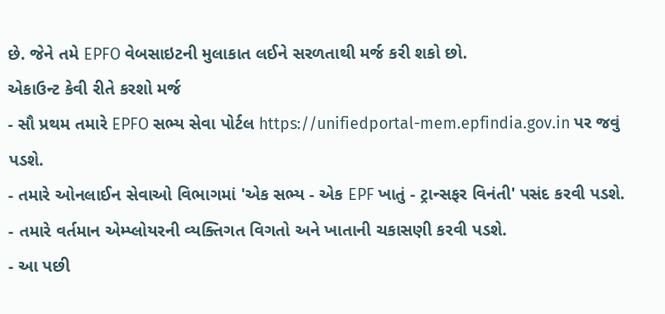છે. જેને તમે EPFO વેબસાઇટની મુલાકાત લઈને સરળતાથી મર્જ કરી શકો છો.
એકાઉન્ટ કેવી રીતે કરશો મર્જ
- સૌ પ્રથમ તમારે EPFO સભ્ય સેવા પોર્ટલ https://unifiedportal-mem.epfindia.gov.in પર જવું પડશે.
- તમારે ઓનલાઈન સેવાઓ વિભાગમાં 'એક સભ્ય - એક EPF ખાતું - ટ્રાન્સફર વિનંતી' પસંદ કરવી પડશે.
- તમારે વર્તમાન એમ્પ્લોયરની વ્યક્તિગત વિગતો અને ખાતાની ચકાસણી કરવી પડશે.
- આ પછી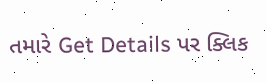તમારે Get Details પર ક્લિક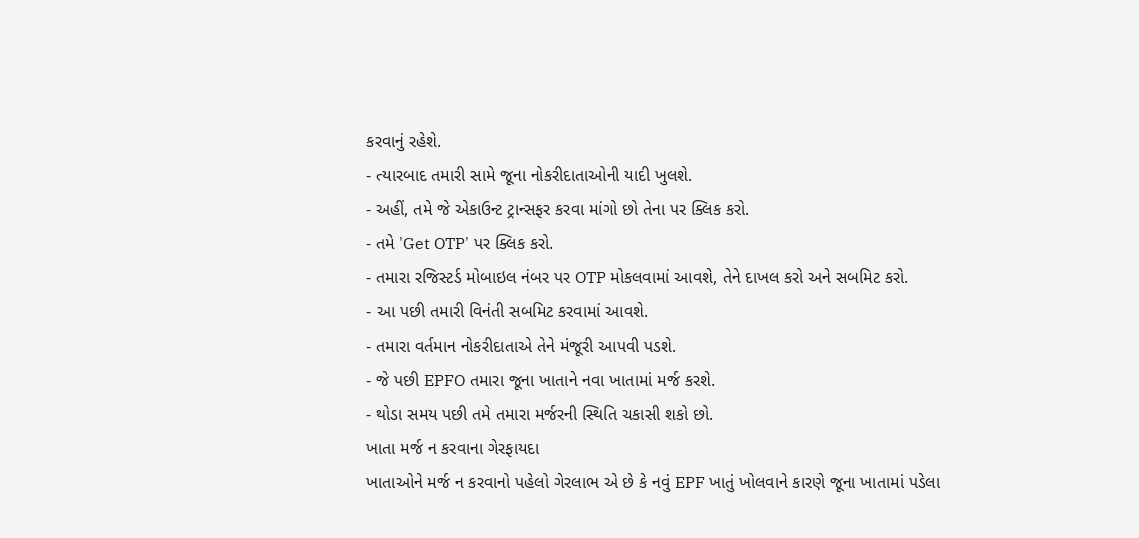કરવાનું રહેશે.
- ત્યારબાદ તમારી સામે જૂના નોકરીદાતાઓની યાદી ખુલશે.
- અહીં, તમે જે એકાઉન્ટ ટ્રાન્સફર કરવા માંગો છો તેના પર ક્લિક કરો.
- તમે 'Get OTP' પર ક્લિક કરો.
- તમારા રજિસ્ટર્ડ મોબાઇલ નંબર પર OTP મોકલવામાં આવશે, તેને દાખલ કરો અને સબમિટ કરો.
- આ પછી તમારી વિનંતી સબમિટ કરવામાં આવશે.
- તમારા વર્તમાન નોકરીદાતાએ તેને મંજૂરી આપવી પડશે.
- જે પછી EPFO તમારા જૂના ખાતાને નવા ખાતામાં મર્જ કરશે.
- થોડા સમય પછી તમે તમારા મર્જરની સ્થિતિ ચકાસી શકો છો.
ખાતા મર્જ ન કરવાના ગેરફાયદા
ખાતાઓને મર્જ ન કરવાનો પહેલો ગેરલાભ એ છે કે નવું EPF ખાતું ખોલવાને કારણે જૂના ખાતામાં પડેલા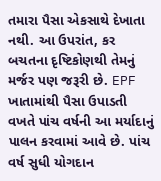તમારા પૈસા એકસાથે દેખાતા નથી. આ ઉપરાંત, કર બચતના દૃષ્ટિકોણથી તેમનું મર્જર પણ જરૂરી છે. EPF ખાતામાંથી પૈસા ઉપાડતી વખતે પાંચ વર્ષની આ મર્યાદાનું પાલન કરવામાં આવે છે. પાંચ વર્ષ સુધી યોગદાન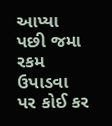આપ્યા પછી જમા રકમ ઉપાડવા પર કોઈ કર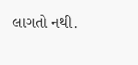લાગતો નથી.